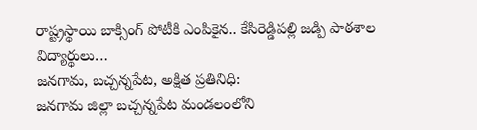రాష్ట్రస్థాయి బాక్సింగ్ పోటీకి ఎంపికైన.. కేసిరెడ్డిపల్లి జడ్పి పాఠశాల విద్యార్థులు…
జనగామ, బచ్చన్నపేట, అక్షిత ప్రతినిధి:
జనగామ జిల్లా బచ్చన్నపేట మండలంలోని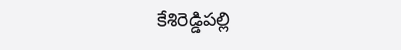కేశిరెడ్డిపల్లి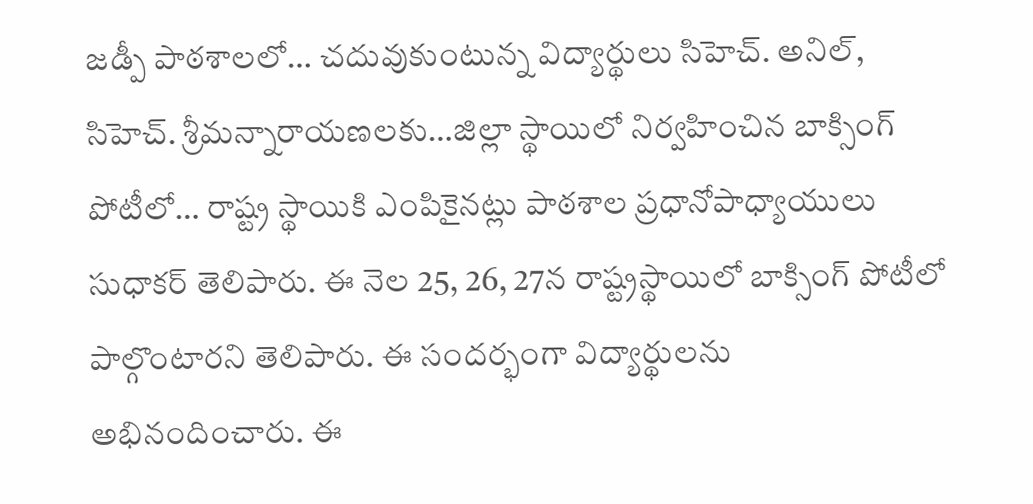జడ్పీ పాఠశాలలో… చదువుకుంటున్న విద్యార్థులు సిహెచ్. అనిల్, సిహెచ్. శ్రీమన్నారాయణలకు…జిల్లా స్థాయిలో నిర్వహించిన బాక్సింగ్ పోటీలో… రాష్ట్ర స్థాయికి ఎంపికైనట్లు పాఠశాల ప్రధానోపాధ్యాయులు సుధాకర్ తెలిపారు. ఈ నెల 25, 26, 27న రాష్ట్రస్థాయిలో బాక్సింగ్ పోటీలో పాల్గొంటారని తెలిపారు. ఈ సందర్భంగా విద్యార్థులను అభినందించారు. ఈ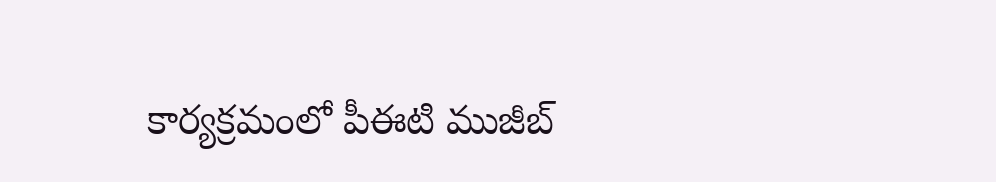కార్యక్రమంలో పీఈటి ముజీబ్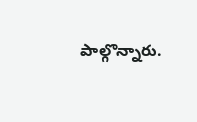పాల్గొన్నారు.